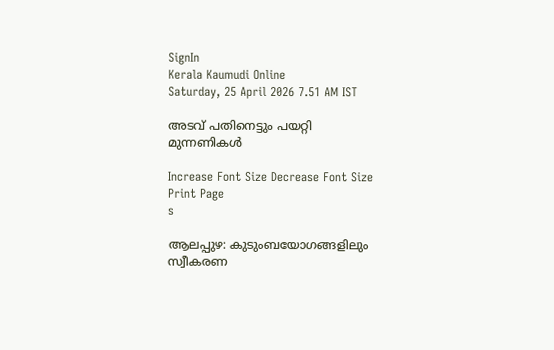SignIn
Kerala Kaumudi Online
Saturday, 25 April 2026 7.51 AM IST

അടവ് പതിനെട്ടും പയറ്റി മുന്നണികൾ

Increase Font Size Decrease Font Size Print Page
s

ആലപ്പുഴ: കുടുംബയോഗങ്ങളിലും സ്വീകരണ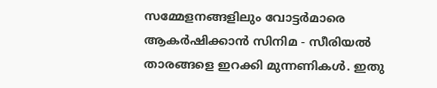സമ്മേളനങ്ങളിലും വോട്ടർമാരെ ആകർഷിക്കാൻ സിനിമ - സീരിയൽ താരങ്ങളെ ഇറക്കി മുന്നണികൾ. ഇതു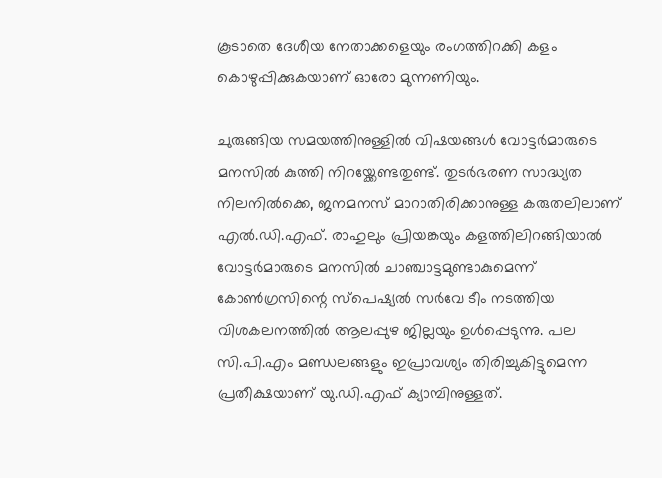കൂടാതെ ദേശീയ നേതാക്കളെയും രംഗത്തിറക്കി കളം കൊഴുപ്പിക്കുകയാണ് ഓരോ മുന്നണിയും.

ചുരുങ്ങിയ സമയത്തിനുള്ളിൽ വിഷയങ്ങൾ വോട്ടർമാരുടെ മനസിൽ കുത്തി നിറയ്ക്കേണ്ടതുണ്ട്. തുടർഭരണ സാദ്ധ്യത നിലനിൽക്കെ, ജനമനസ് മാറാതിരിക്കാനുള്ള കരുതലിലാണ് എൽ.ഡി.എഫ്. രാഹുലും പ്രിയങ്കയും കളത്തിലിറങ്ങിയാൽ വോട്ടർമാരുടെ മനസിൽ ചാഞ്ചാട്ടമുണ്ടാകുമെന്ന് കോൺഗ്രസിന്റെ സ്പെഷ്യൽ സർവേ ടീം നടത്തിയ വിശകലനത്തിൽ ആലപ്പുഴ ജില്ലയും ഉൾപ്പെടുന്നു. പല സി.പി.എം മണ്ഡലങ്ങളും ഇപ്രാവശ്യം തിരിച്ചുകിട്ടുമെന്ന പ്രതീക്ഷയാണ് യു.ഡി.എഫ് ക്യാമ്പിനുള്ളത്.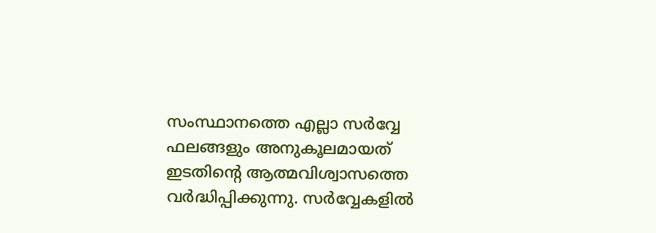സംസ്ഥാനത്തെ എല്ലാ സർവ്വേ ഫലങ്ങളും അനുകൂലമായത് ഇടതിന്റെ ആത്മവിശ്വാസത്തെ വർദ്ധിപ്പിക്കുന്നു. സർവ്വേകളിൽ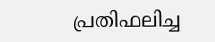പ്രതിഫലിച്ച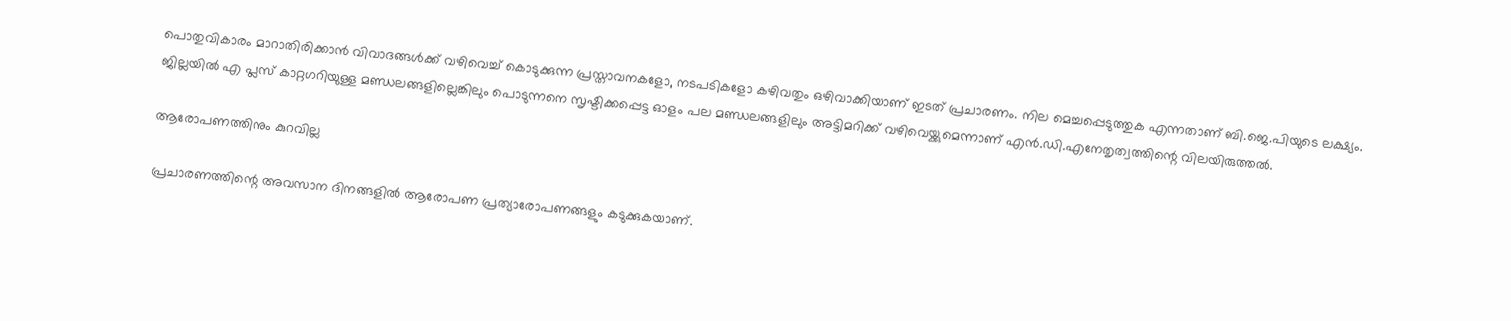പൊതുവികാരം മാറാതിരിക്കാൻ വിവാദങ്ങൾക്ക് വഴിവെച്ച് കൊടുക്കുന്ന പ്രസ്താവനകളോ, നടപടികളോ കഴിവതും ഒഴിവാക്കിയാണ് ഇടത് പ്രചാരണം. നില മെച്ചപ്പെടുത്തുക എന്നതാണ് ബി.ജെ.പിയുടെ ലക്ഷ്യം. ജില്ലയിൽ എ പ്ലസ് കാറ്റഗറിയുള്ള മണ്ഡലങ്ങളില്ലെങ്കിലും പൊടുന്നനെ സൃഷ്ടിക്കപ്പെട്ട ഓളം പല മണ്ഡലങ്ങളിലും അട്ടിമറിക്ക് വഴിവെയ്ക്കുമെന്നാണ് എൻ.ഡി.എനേതൃത്വത്തിന്റെ വിലയിരുത്തൽ.

ആരോപണത്തിനും കുറവില്ല

പ്രചാരണത്തിന്റെ അവസാന ദിനങ്ങളിൽ ആരോപണ പ്രത്യാരോപണങ്ങളും കടുക്കുകയാണ്.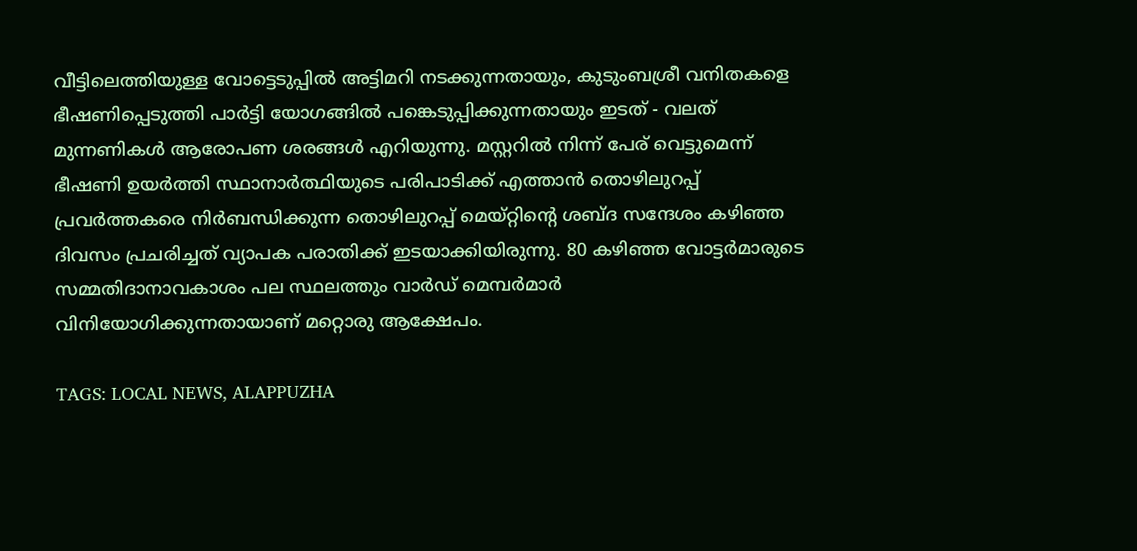വീട്ടിലെത്തിയുള്ള വോട്ടെടുപ്പിൽ അട്ടിമറി നടക്കുന്നതായും, കുടുംബശ്രീ വനിതകളെ ഭീഷണിപ്പെടുത്തി പാർട്ടി യോഗങ്ങിൽ പങ്കെടുപ്പിക്കുന്നതായും ഇടത് - വലത് മുന്നണികൾ ആരോപണ ശരങ്ങൾ എറിയുന്നു. മസ്റ്ററിൽ നിന്ന് പേര് വെട്ടുമെന്ന് ഭീഷണി ഉയർത്തി സ്ഥാനാർത്ഥിയുടെ പരിപാടിക്ക് എത്താൻ തൊഴിലുറപ്പ് പ്രവർത്തകരെ നിർബന്ധിക്കുന്ന തൊഴിലുറപ്പ് മെയ്റ്റിന്റെ ശബ്ദ സന്ദേശം കഴിഞ്ഞ ദിവസം പ്രചരിച്ചത് വ്യാപക പരാതിക്ക് ഇടയാക്കിയിരുന്നു. 80 കഴിഞ്ഞ വോട്ടർമാരുടെ സമ്മതിദാനാവകാശം പല സ്ഥലത്തും വാർ‌ഡ് മെമ്പർമാർ വിനിയോഗിക്കുന്നതായാണ് മറ്റൊരു ആക്ഷേപം.

TAGS: LOCAL NEWS, ALAPPUZHA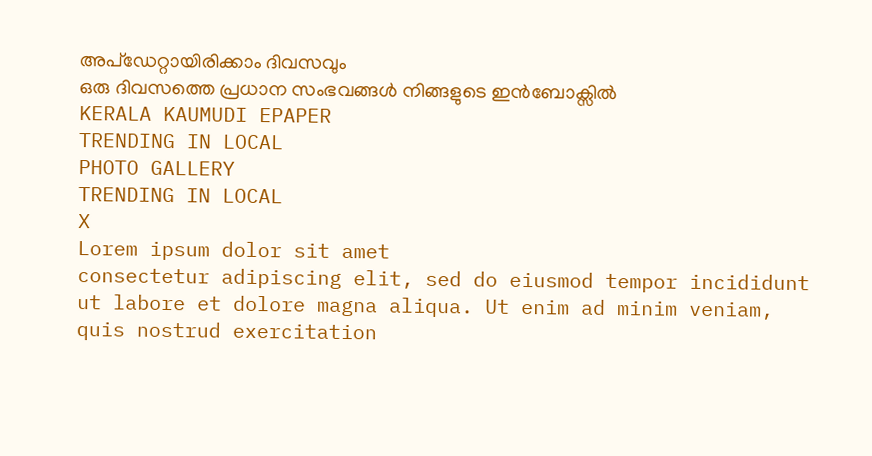അപ്ഡേറ്റായിരിക്കാം ദിവസവും
ഒരു ദിവസത്തെ പ്രധാന സംഭവങ്ങൾ നിങ്ങളുടെ ഇൻബോക്സിൽ
KERALA KAUMUDI EPAPER
TRENDING IN LOCAL
PHOTO GALLERY
TRENDING IN LOCAL
X
Lorem ipsum dolor sit amet
consectetur adipiscing elit, sed do eiusmod tempor incididunt ut labore et dolore magna aliqua. Ut enim ad minim veniam, quis nostrud exercitation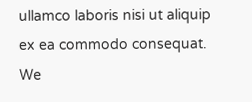ullamco laboris nisi ut aliquip ex ea commodo consequat.
We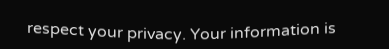respect your privacy. Your information is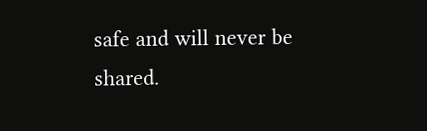safe and will never be shared.